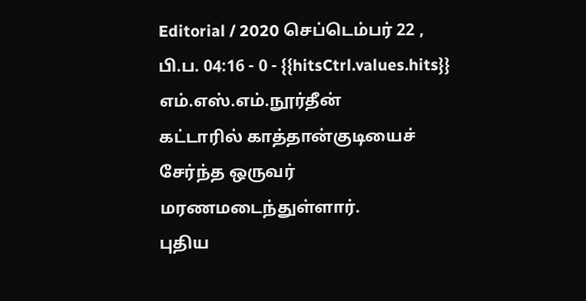Editorial / 2020 செப்டெம்பர் 22 , பி.ப. 04:16 - 0 - {{hitsCtrl.values.hits}}
எம்.எஸ்.எம்.நூர்தீன்
கட்டாரில் காத்தான்குடியைச் சேர்ந்த ஒருவர் மரணமடைந்துள்ளார்.
புதிய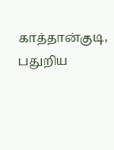காத்தான்குடி, பதுறிய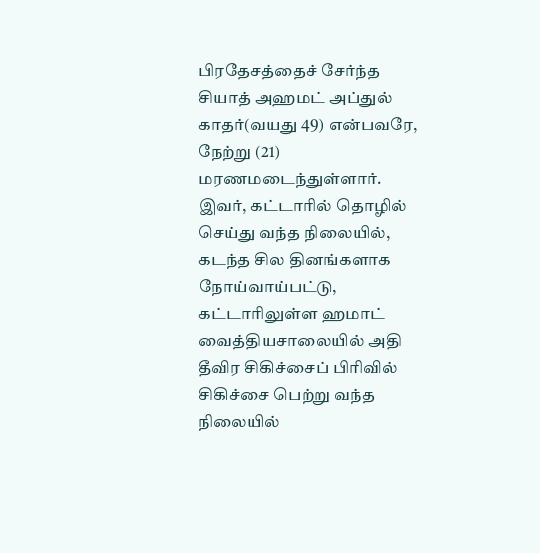பிரதேசத்தைச் சேர்ந்த சியாத் அஹமட் அப்துல் காதர்(வயது 49) என்பவரே, நேற்று (21) மரணமடைந்துள்ளார்.
இவர், கட்டாரில் தொழில் செய்து வந்த நிலையில், கடந்த சில தினங்களாக நோய்வாய்பட்டு, கட்டாரிலுள்ள ஹமாட் வைத்தியசாலையில் அதி தீவிர சிகிச்சைப் பிரிவில் சிகிச்சை பெற்று வந்த நிலையில்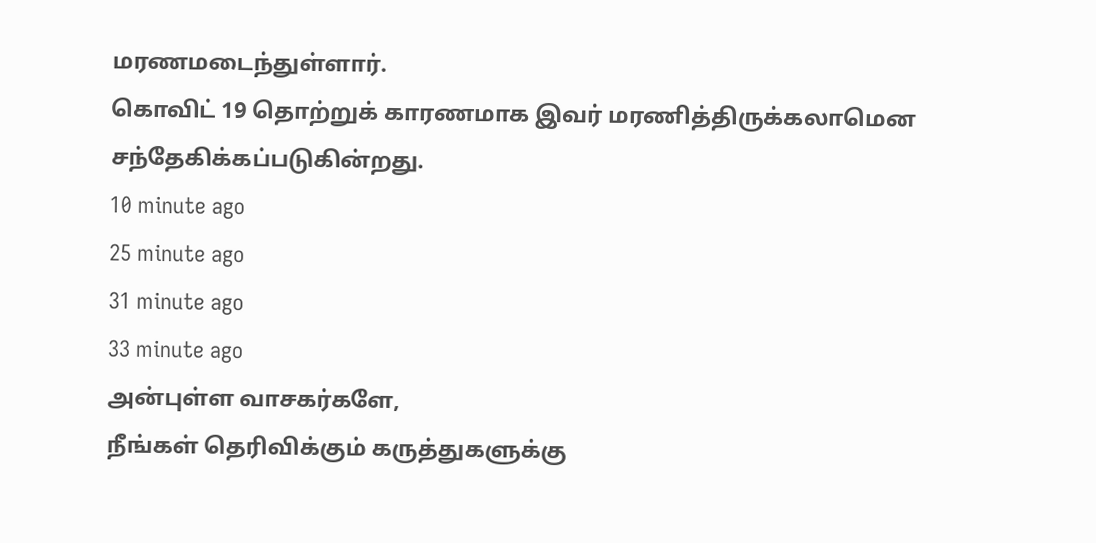மரணமடைந்துள்ளார்.
கொவிட் 19 தொற்றுக் காரணமாக இவர் மரணித்திருக்கலாமென சந்தேகிக்கப்படுகின்றது.
10 minute ago
25 minute ago
31 minute ago
33 minute ago
அன்புள்ள வாசகர்களே,
நீங்கள் தெரிவிக்கும் கருத்துகளுக்கு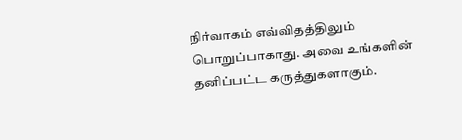நிர்வாகம் எவ்விதத்திலும் பொறுப்பாகாது. அவை உங்களின் தனிப்பட்ட கருத்துகளாகும்.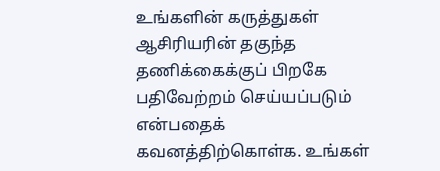உங்களின் கருத்துகள் ஆசிரியரின் தகுந்த தணிக்கைக்குப் பிறகே பதிவேற்றம் செய்யப்படும் என்பதைக் கவனத்திற்கொள்க. உங்கள்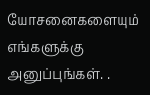யோசனைகளையும் எங்களுக்கு அனுப்புங்கள். .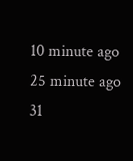10 minute ago
25 minute ago
31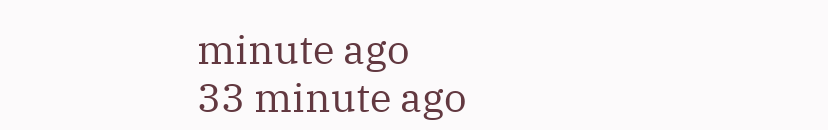minute ago
33 minute ago